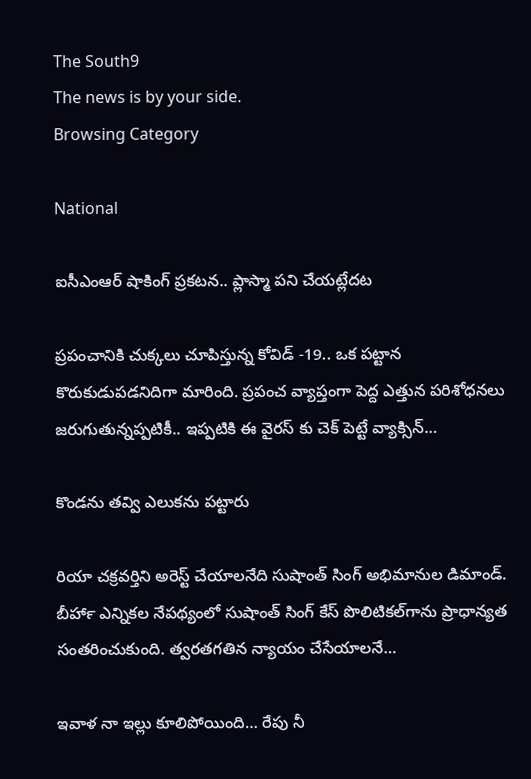The South9
The news is by your side.
Browsing Category

National

ఐసీఎంఆర్ షాకింగ్ ప్రకటన.. ప్లాస్మా పని చేయట్లేదట

ప్రపంచానికి చుక్కలు చూపిస్తున్న కోవిడ్ -19.. ఒక పట్టాన కొరుకుడుపడనిదిగా మారింది. ప్రపంచ వ్యాప్తంగా పెద్ద ఎత్తున పరిశోధనలు జరుగుతున్నప్పటికీ.. ఇప్పటికి ఈ వైరస్ కు చెక్ పెట్టే వ్యాక్సిన్…

కొండను తవ్వి ఎలుకను పట్టారు

రియా చక్రవర్తిని అరెస్ట్ చేయాలనేది సుషాంత్‍ సింగ్‍ అభిమానుల డిమాండ్‍. బీహార్‍ ఎన్నికల నేపథ్యంలో సుషాంత్‍ సింగ్‍ కేస్‍ పొలిటికల్‍గాను ప్రాధాన్యత సంతరించుకుంది. త్వరతగతిన న్యాయం చేసేయాలనే…

ఇవాళ నా ఇల్లు కూలిపోయింది… రేపు నీ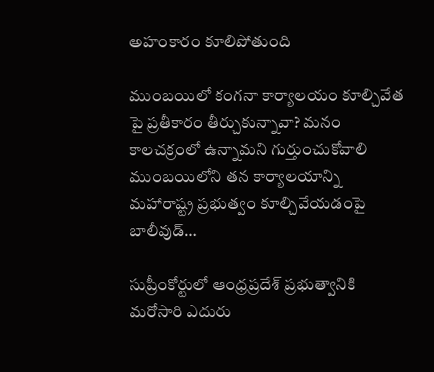అహంకారం కూలిపోతుంది

ముంబయిలో కంగనా కార్యాలయం కూల్చివేత పై ప్రతీకారం తీర్చుకున్నావా? మనం కాలచక్రంలో ఉన్నామని గుర్తుంచుకోవాలి ముంబయిలోని తన కార్యాలయాన్ని మహారాష్ట్ర ప్రభుత్వం కూల్చివేయడంపై బాలీవుడ్…

సుప్రీంకోర్టులో ఆంధ్రప్రదేశ్ ప్రభుత్వానికి మరోసారి ఎదురు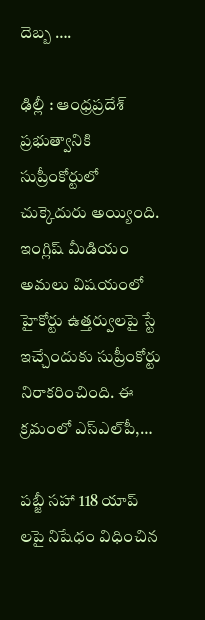దెబ్బ ….

ఢిల్లీ : ఆంధ్రప్రదేశ్ ప్రభుత్వానికి సుప్రీంకోర్టులో చుక్కెదురు అయ్యింది. ఇంగ్లిష్‌ మీడియం అమలు విషయంలో హైకోర్టు ఉత్తర్వులపై స్టే ఇచ్చేందుకు సుప్రీంకోర్టు నిరాకరించింది. ఈ క్రమంలో ఎస్‌ఎల్‌పీ,…

పబ్జీ సహా 118 యాప్ లపై నిషేధం విధించిన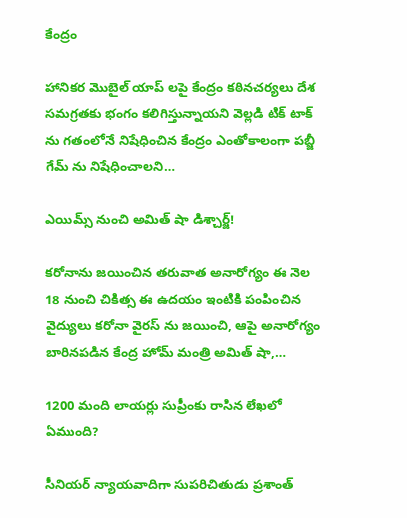కేంద్రం

హానికర మొబైల్ యాప్ లపై కేంద్రం కఠినచర్యలు దేశ సమగ్రతకు భంగం కలిగిస్తున్నాయని వెల్లడి టిక్ టాక్ ను గతంలోనే నిషేధించిన కేంద్రం ఎంతోకాలంగా పబ్జీ గేమ్ ను నిషేధించాలని…

ఎయిమ్స్ నుంచి అమిత్ షా డిశ్చార్జ్!

కరోనాను జయించిన తరువాత అనారోగ్యం ఈ నెల 18 నుంచి చికిత్స ఈ ఉదయం ఇంటికి పంపించిన వైద్యులు కరోనా వైరస్ ను జయించి, ఆపై అనారోగ్యం బారినపడిన కేంద్ర హోమ్ మంత్రి అమిత్ షా,…

1200 మంది లాయర్లు సుప్రీంకు రాసిన లేఖలో ఏముంది?

సీనియర్ న్యాయవాదిగా సుపరిచితుడు ప్రశాంత్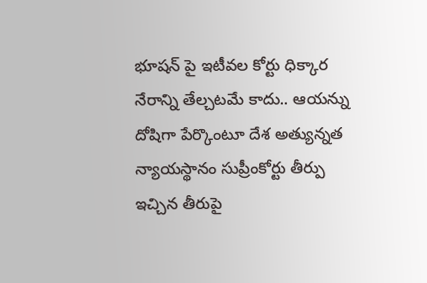భూషన్ పై ఇటీవల కోర్టు ధిక్కార నేరాన్ని తేల్చటమే కాదు.. ఆయన్ను దోషిగా పేర్కొంటూ దేశ అత్యున్నత న్యాయస్థానం సుప్రీంకోర్టు తీర్పు ఇచ్చిన తీరుపై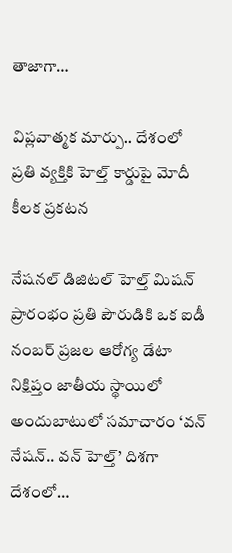తాజాగా…

విప్లవాత్మక మార్పు.. దేశంలో ప్రతి వ్యక్తికి హెల్త్ కార్డుపై మోదీ కీలక ప్రకటన

నేషనల్ డిజిటల్ హెల్త్ మిషన్ ప్రారంభం ప్రతి పౌరుడికి ఒక ఐడీ నంబర్‌ ప్రజల ఆరోగ్య డేటా నిక్షిప్తం జాతీయ స్థాయిలో అందుబాటులో సమాచారం ‘వన్‌ నేషన్‌.. వన్‌ హెల్త్‌’ దిశగా దేశంలో…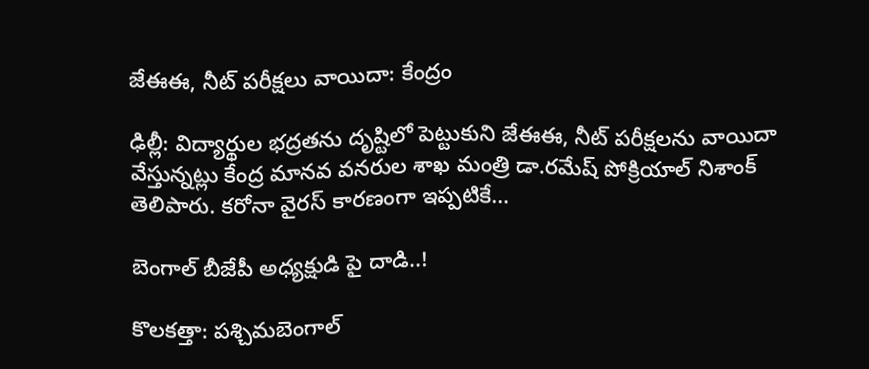జేఈఈ, నీట్ పరీక్షలు వాయిదా: కేంద్రం

ఢిల్లీ: విద్యార్థుల భద్రతను దృష్టిలో పెట్టుకుని జేఈఈ, నీట్ పరీక్షలను వాయిదా వేస్తున్నట్లు కేంద్ర మానవ వనరుల శాఖ మంత్రి డా.రమేష్ పోక్రియాల్ నిశాంక్ తెలిపారు. కరోనా వైరస్ కారణంగా ఇప్పటికే…

బెంగాల్ బీజేపీ అధ్యక్షుడి పై దాడి..!

కొలకత్తా: పశ్చిమబెంగాల్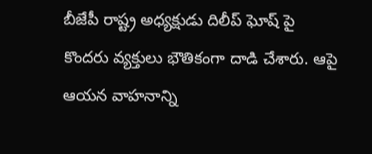బీజేపీ రాష్ట్ర అధ్యక్షుడు దిలీప్ ఘోష్ పై కొందరు వ్యక్తులు భౌతికంగా దాడి చేశారు. ఆపై ఆయన వాహనాన్ని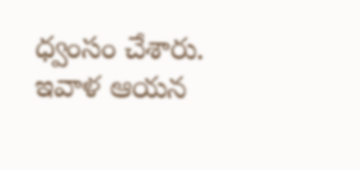ధ్వంసం చేశారు. ఇవాళ ఆయన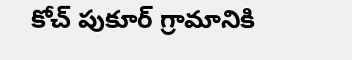కోచ్ పుకూర్ గ్రామానికి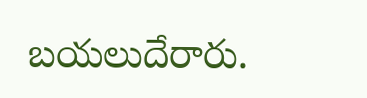బయలుదేరారు.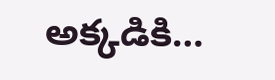అక్కడికి…